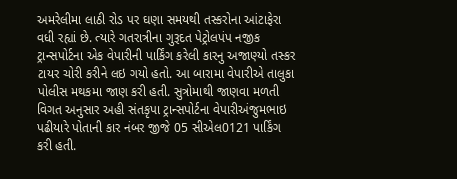અમરેલીમા લાઠી રોડ પર ઘણા સમયથી તસ્કરોના આંટાફેરા વધી રહ્યાં છે. ત્યારે ગતરાત્રીના ગુરૂદત પેટ્રોલપંપ નજીક ટ્રાન્સપોર્ટના એક વેપારીની પાર્કિંગ કરેલી કારનુ અજાણ્યો તસ્કર ટાયર ચોરી કરીને લઇ ગયો હતો. આ બારામા વેપારીએ તાલુકા પોલીસ મથકમા જાણ કરી હતી. સુત્રોમાથી જાણવા મળતી વિગત અનુસાર અહી સંતકૃપા ટ્રાન્સપોર્ટના વેપારીઅંજુમભાઇ પઢીયારે પોતાની કાર નંબર જીજે 05 સીએલ0121 પાર્કિંગ કરી હતી.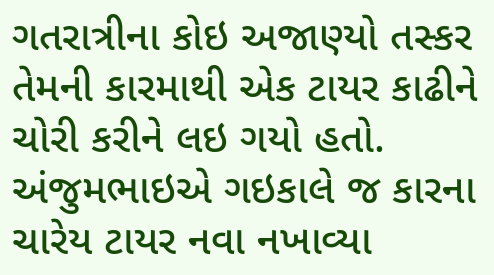ગતરાત્રીના કોઇ અજાણ્યો તસ્કર તેમની કારમાથી એક ટાયર કાઢીને ચોરી કરીને લઇ ગયો હતો. અંજુમભાઇએ ગઇકાલે જ કારના ચારેય ટાયર નવા નખાવ્યા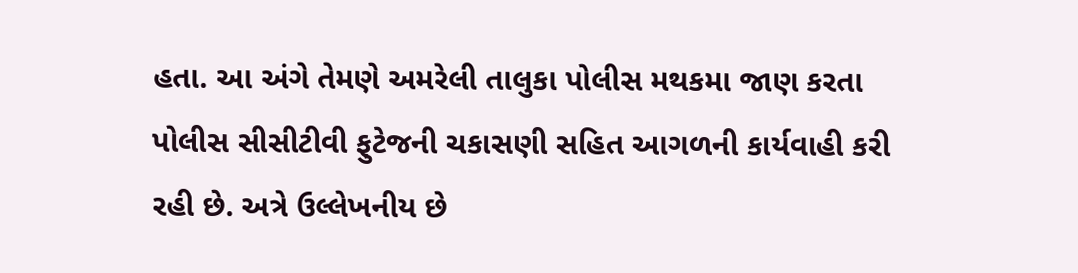હતા. આ અંગે તેમણે અમરેલી તાલુકા પોલીસ મથકમા જાણ કરતા પોલીસ સીસીટીવી ફુટેજની ચકાસણી સહિત આગળની કાર્યવાહી કરી રહી છે. અત્રે ઉલ્લેખનીય છે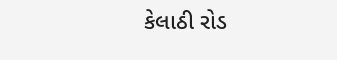કેલાઠી રોડ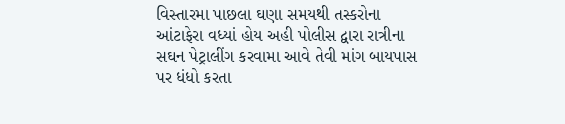વિસ્તારમા પાછલા ઘણા સમયથી તસ્કરોના આંટાફેરા વધ્યાં હોય અહી પોલીસ દ્વારા રાત્રીના સઘન પેટ્રાલીંગ કરવામા આવે તેવી માંગ બાયપાસ પર ધંધો કરતા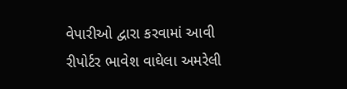વેપારીઓ દ્વારા કરવામાં આવી
રીપોર્ટર ભાવેશ વાઘેલા અમરેલી